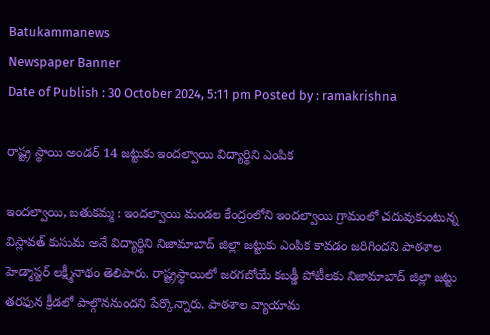Batukammanews
Newspaper Banner
Date of Publish : 30 October 2024, 5:11 pm Posted by : ramakrishna

రాష్ట్ర స్థాయి అండర్ 14 జట్టుకు ఇందల్వాయి విద్యార్థిని ఎంపిక

ఇందల్వాయి, బతుకమ్మ : ఇందల్వాయి మండల కేంద్రంలోని ఇందల్వాయి గ్రామంలో చదువుకుంటున్న విస్లావత్ కుసుమ అనే విద్యార్థిని నిజామాబాద్ జిల్లా జట్టుకు ఎంపిక కావడం జరిగిందని పాఠశాల హెడ్మాస్టర్ లక్ష్మీనాథం తెలిపారు. రాష్ట్రస్థాయిలో జరగబోయే కబడ్డీ పోటీలకు నిజామాబాద్ జిల్లా జట్టు తరఫున క్రీడలో పాల్గొననుందని పేర్కొన్నారు. పాఠశాల వ్యాయామ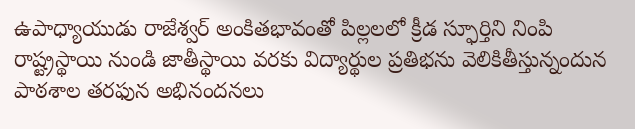ఉపాధ్యాయుడు రాజేశ్వర్ అంకితభావంతో పిల్లలలో క్రీడ స్ఫూర్తిని నింపి రాష్ట్రస్థాయి నుండి జాతీస్థాయి వరకు విద్యార్థుల ప్రతిభను వెలికితీస్తున్నందున పాఠశాల తరఫున అభినందనలు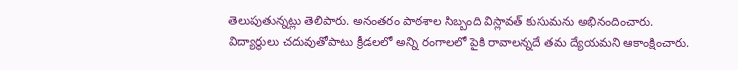తెలుపుతున్నట్లు తెలిపారు. అనంతరం పాఠశాల సిబ్బంది విస్లావత్ కుసుమను అభినందించారు. విద్యార్థులు చదువుతోపాటు క్రీడలలో అన్ని రంగాలలో పైకి రావాలన్నదే తమ ద్యేయమని ఆకాంక్షించారు.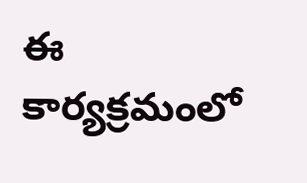ఈ కార్యక్రమంలో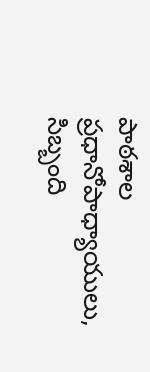పాఠశాల ప్రధానోపాధ్యాయులు, సిబ్బంది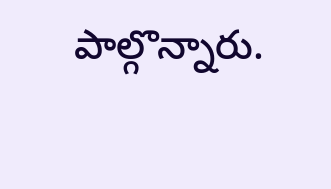పాల్గొన్నారు.